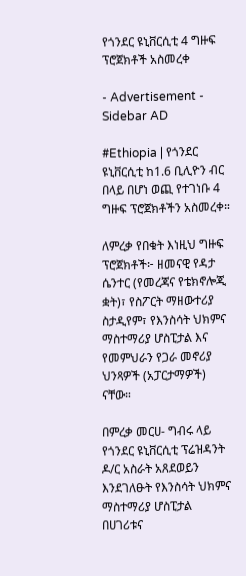የጎንደር ዩኒቨርሲቲ 4 ግዙፍ ፕሮጀክቶች አስመረቀ

- Advertisement -
Sidebar AD

#Ethiopia | የጎንደር ዩኒቨርሲቲ ከ1.6 ቢሊዮን ብር በላይ በሆነ ወጪ የተገነቡ 4 ግዙፍ ፕሮጀክቶችን አስመረቀ።

ለምረቃ የበቁት እነዚህ ግዙፍ ፕሮጀክቶች፦ ዘመናዊ የዳታ ሴንተር (የመረጃና የቴክኖሎጂ ቋት)፣ የስፖርት ማዘውተሪያ ስታዲየም፣ የእንስሳት ህክምና ማስተማሪያ ሆስፒታል እና የመምህራን የጋራ መኖሪያ ህንጻዎች (አፓርታማዎች) ናቸው።

በምረቃ መርሀ- ግብሩ ላይ የጎንደር ዩኒቨርሲቲ ፕሬዝዳንት ዶ/ር አስራት አጸደወይን እንደገለፁት የእንስሳት ህክምና ማስተማሪያ ሆስፒታል በሀገሪቱና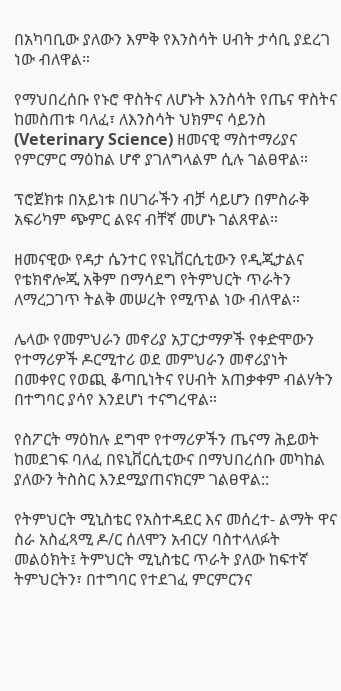በአካባቢው ያለውን እምቅ የእንስሳት ሀብት ታሳቢ ያደረገ ነው ብለዋል።

የማህበረሰቡ የኑሮ ዋስትና ለሆኑት እንስሳት የጤና ዋስትና ከመስጠቱ ባለፈ፣ ለእንስሳት ህክምና ሳይንስ (Veterinary Science) ዘመናዊ ማስተማሪያና የምርምር ማዕከል ሆኖ ያገለግላልም ሲሉ ገልፀዋል።

ፕሮጀክቱ በአይነቱ በሀገራችን ብቻ ሳይሆን በምስራቅ አፍሪካም ጭምር ልዩና ብቸኛ መሆኑ ገልጸዋል።

ዘመናዊው የዳታ ሴንተር የዩኒቨርሲቲውን የዲጂታልና የቴክኖሎጂ አቅም በማሳደግ የትምህርት ጥራትን ለማረጋገጥ ትልቅ መሠረት የሚጥል ነው ብለዋል።

ሌላው የመምህራን መኖሪያ አፓርታማዎች የቀድሞውን የተማሪዎች ዶርሚተሪ ወደ መምህራን መኖሪያነት በመቀየር የወጪ ቆጣቢነትና የሀብት አጠቃቀም ብልሃትን በተግባር ያሳየ እንደሆነ ተናግረዋል።

የስፖርት ማዕከሉ ደግሞ የተማሪዎችን ጤናማ ሕይወት ከመደገፍ ባለፈ በዩኒቨርሲቲውና በማህበረሰቡ መካከል ያለውን ትስስር እንደሚያጠናክርም ገልፀዋል::

የትምህርት ሚኒስቴር የአስተዳደር እና መሰረተ- ልማት ዋና ስራ አስፈጻሚ ዶ/ር ሰለሞን አብርሃ ባስተላለፉት መልዕክት፤ ትምህርት ሚኒስቴር ጥራት ያለው ከፍተኛ ትምህርትን፣ በተግባር የተደገፈ ምርምርንና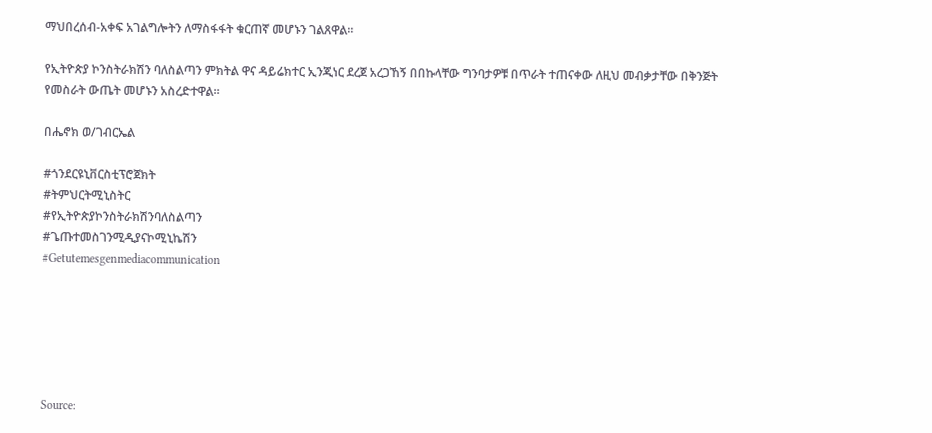ማህበረሰብ-አቀፍ አገልግሎትን ለማስፋፋት ቁርጠኛ መሆኑን ገልጸዋል።

የኢትዮጵያ ኮንስትራክሽን ባለስልጣን ምክትል ዋና ዳይሬክተር ኢንጂነር ደረጀ አረጋኸኝ በበኩላቸው ግንባታዎቹ በጥራት ተጠናቀው ለዚህ መብቃታቸው በቅንጅት የመስራት ውጤት መሆኑን አስረድተዋል።

በሔኖክ ወ/ገብርኤል

#ጎንደርዩኒቨርስቲፕሮጀክት
#ትምህርትሚኒስትር
#የኢትዮጵያኮንስትራክሽንባለስልጣን
#ጌጡተመስገንሚዲያናኮሚኒኬሽን
#Getutemesgenmediacommunication






Source: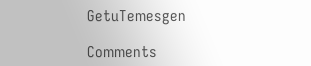GetuTemesgen

Comments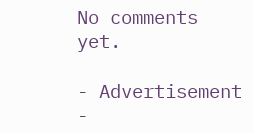No comments yet.

- Advertisement -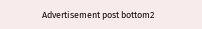Advertisement post bottom2